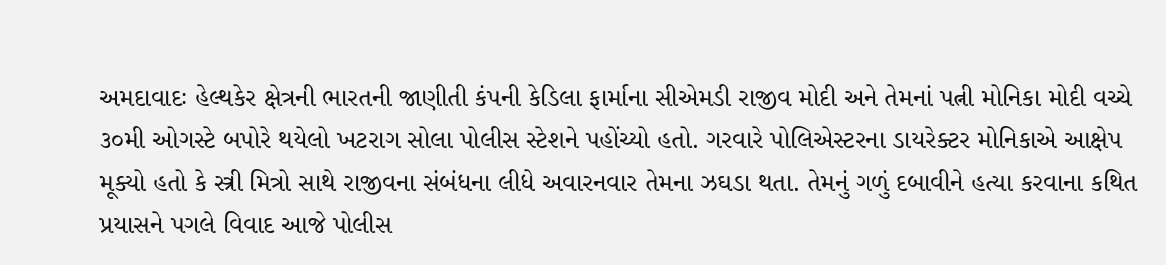અમદાવાદઃ હેલ્થકેર ક્ષેત્રની ભારતની જાણીતી કંપની કેડિલા ફાર્માના સીએમડી રાજીવ મોદી અને તેમનાં પત્ની મોનિકા મોદી વચ્ચે ૩૦મી ઓગસ્ટે બપોરે થયેલો ખટરાગ સોલા પોલીસ સ્ટેશને પહોંચ્યો હતો. ગરવારે પોલિએસ્ટરના ડાયરેક્ટર મોનિકાએ આક્ષેપ મૂક્યો હતો કે સ્ત્રી મિત્રો સાથે રાજીવના સંબંધના લીધે અવારનવાર તેમના ઝઘડા થતા. તેમનું ગળું દબાવીને હત્યા કરવાના કથિત પ્રયાસને પગલે વિવાદ આજે પોલીસ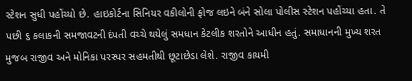સ્ટેશન સુધી પહોંચ્યો છે. હાઇકોર્ટના સિનિયર વકીલોની ફોજ લઇને બંને સોલા પોલીસ સ્ટેશન પહોંચ્યા હતા. તે પછી ૬ કલાકની સમજાવટની દંપતી વચ્ચે થયેલું સમધાન કેટલીક શરતોને આધીન હતું. સમાધાનની મુખ્ય શરત મુજબ રાજીવ અને મોનિકા પરસ્પર સહમતીથી છૂટાછેડા લેશે. રાજીવ કાયમી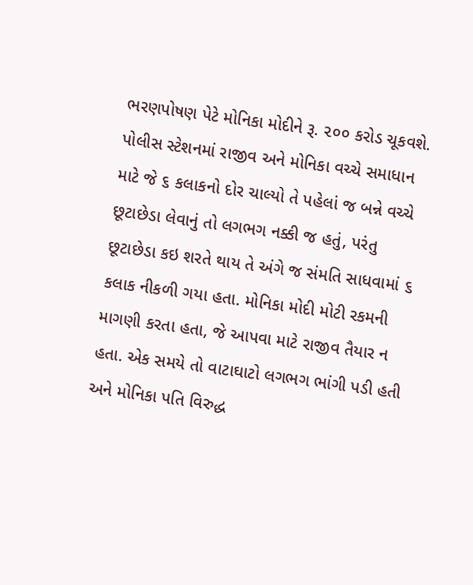ભરણપોષણ પેટે મોનિકા મોદીને રૂ. ૨૦૦ કરોડ ચૂકવશે.
પોલીસ સ્ટેશનમાં રાજીવ અને મોનિકા વચ્ચે સમાધાન માટે જે ૬ કલાકનો દોર ચાલ્યો તે પહેલાં જ બન્ને વચ્ચે છૂટાછેડા લેવાનું તો લગભગ નક્કી જ હતું, પરંતુ છૂટાછેડા કઇ શરતે થાય તે અંગે જ સંમતિ સાધવામાં ૬ કલાક નીકળી ગયા હતા. મોનિકા મોદી મોટી રકમની માગણી કરતા હતા, જે આપવા માટે રાજીવ તૈયાર ન હતા. એક સમયે તો વાટાઘાટો લગભગ ભાંગી પડી હતી અને મોનિકા પતિ વિરુદ્ધ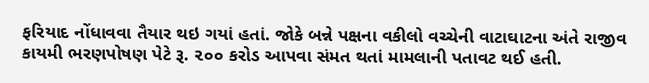ફરિયાદ નોંધાવવા તૈયાર થઇ ગયાં હતાં. જોકે બન્ને પક્ષના વકીલો વચ્ચેની વાટાઘાટના અંતે રાજીવ કાયમી ભરણપોષણ પેટે રૂ. ૨૦૦ કરોડ આપવા સંમત થતાં મામલાની પતાવટ થઈ હતી.